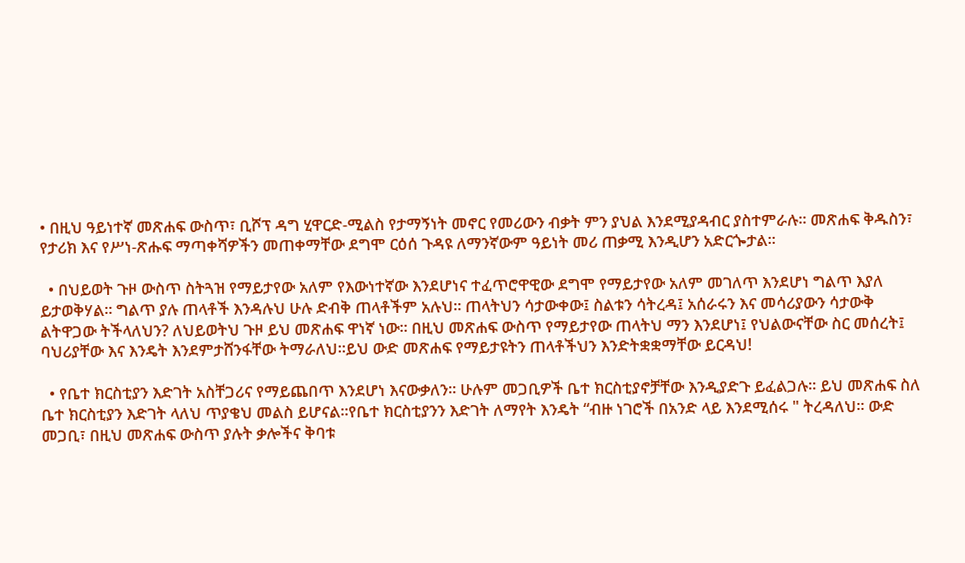• በዚህ ዓይነተኛ መጽሐፍ ውስጥ፣ ቢሾፕ ዳግ ሂዋርድ-ሚልስ የታማኝነት መኖር የመሪውን ብቃት ምን ያህል እንደሚያዳብር ያስተምራሉ፡፡ መጽሐፍ ቅዱስን፣ የታሪክ እና የሥነ-ጽሑፍ ማጣቀሻዎችን መጠቀማቸው ደግሞ ርዕሰ ጉዳዩ ለማንኛውም ዓይነት መሪ ጠቃሚ እንዲሆን አድርጐታል፡፡

  • በህይወት ጉዞ ውስጥ ስትጓዝ የማይታየው አለም የእውነተኛው እንደሆነና ተፈጥሮዋዊው ደግሞ የማይታየው አለም መገለጥ እንደሆነ ግልጥ እያለ ይታወቅሃል። ግልጥ ያሉ ጠላቶች እንዳሉህ ሁሉ ድብቅ ጠላቶችም አሉህ። ጠላትህን ሳታውቀው፤ ስልቱን ሳትረዳ፤ አሰራሩን እና መሳሪያውን ሳታውቅ ልትዋጋው ትችላለህን? ለህይወትህ ጉዞ ይህ መጽሐፍ ዋነኛ ነው። በዚህ መጽሐፍ ውስጥ የማይታየው ጠላትህ ማን እንደሆነ፤ የህልውናቸው ስር መሰረት፤ ባህሪያቸው እና እንዴት እንደምታሸንፋቸው ትማራለህ።ይህ ውድ መጽሐፍ የማይታዩትን ጠላቶችህን እንድትቋቋማቸው ይርዳህ!

  • የቤተ ክርስቲያን እድገት አስቸጋሪና የማይጨበጥ እንደሆነ እናውቃለን፡፡ ሁሉም መጋቢዎች ቤተ ክርስቲያኖቻቸው እንዲያድጉ ይፈልጋሉ፡፡ ይህ መጽሐፍ ስለ ቤተ ክርስቲያን እድገት ላለህ ጥያቄህ መልስ ይሆናል፡፡የቤተ ክርስቲያንን እድገት ለማየት እንዴት “ብዙ ነገሮች በአንድ ላይ እንደሚሰሩ " ትረዳለህ፡፡ ውድ መጋቢ፣ በዚህ መጽሐፍ ውስጥ ያሉት ቃሎችና ቅባቱ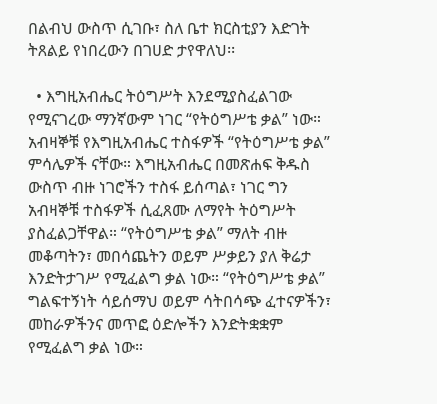በልብህ ውስጥ ሲገቡ፣ ስለ ቤተ ክርስቲያን እድገት ትጸልይ የነበረውን በገሀድ ታየዋለህ፡፡

  • እግዚአብሔር ትዕግሥት እንደሚያስፈልገው የሚናገረው ማንኛውም ነገር “የትዕግሥቴ ቃል” ነው። አብዛኞቹ የእግዚአብሔር ተስፋዎች “የትዕግሥቴ ቃል” ምሳሌዎች ናቸው። እግዚአብሔር በመጽሐፍ ቅዱስ ውስጥ ብዙ ነገሮችን ተስፋ ይሰጣል፣ ነገር ግን አብዛኞቹ ተስፋዎች ሲፈጸሙ ለማየት ትዕግሥት ያስፈልጋቸዋል። “የትዕግሥቴ ቃል” ማለት ብዙ መቆጣትን፣ መበሳጨትን ወይም ሥቃይን ያለ ቅሬታ እንድትታገሥ የሚፈልግ ቃል ነው። “የትዕግሥቴ ቃል” ግልፍተኝነት ሳይሰማህ ወይም ሳትበሳጭ ፈተናዎችን፣ መከራዎችንና መጥፎ ዕድሎችን እንድትቋቋም የሚፈልግ ቃል ነው።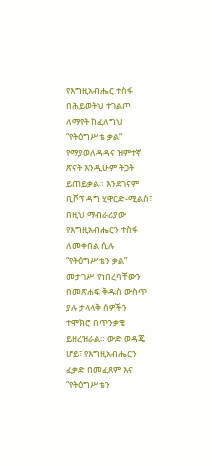የእግዚአብሔር ተስፋ በሕይወትህ ተገልጦ ለማየት ከፈለግህ “የትዕግሥቴ ቃል” የማያወለዳዳና ዝምተኛ ጽናት እንዲሁም ትጋት ይጠይቃል። እንደገናም ቢሾፕ ዳግ ሂዋርድ-ሚልስ፣ በዚህ ማብራሪያው የእግዚአብሔርን ተስፋ ለመቀበል ሲሉ “የትዕግሥቴን ቃል” መታገሥ የነበረባቸውን በመጽሐፍ ቅዱስ ውስጥ ያሉ ታላላቅ ሰዎችን ተሞክሮ በጥንቃቄ ይዘረዝራል። ውድ ወዳጄ ሆይ፣ የእግዚአብሔርን ፈቃድ በመፈጸም እና “የትዕግሥቴን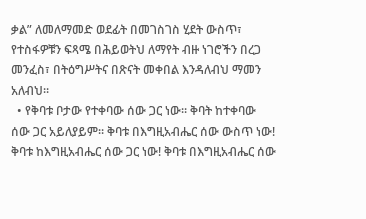ቃል” ለመለማመድ ወደፊት በመገስገስ ሂደት ውስጥ፣ የተስፋዎቹን ፍጻሜ በሕይወትህ ለማየት ብዙ ነገሮችን በረጋ መንፈስ፣ በትዕግሥትና በጽናት መቀበል እንዳለብህ ማመን አለብህ።
  • የቅባቱ ቦታው የተቀባው ሰው ጋር ነው። ቅባት ከተቀባው ሰው ጋር አይለያይም። ቅባቱ በእግዚአብሔር ሰው ውስጥ ነው! ቅባቱ ከእግዚአብሔር ሰው ጋር ነው! ቅባቱ በእግዚአብሔር ሰው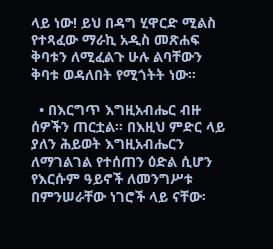ላይ ነው! ይህ በዳግ ሂዋርድ ሚልስ የተጻፈው ማራኪ አዲስ መጽሐፍ ቅባቱን ለሚፈልጉ ሁሉ ልባቸውን ቅባቱ ወዳለበት የሚጎትት ነው።

  • በእርግጥ እግዚአብሔር ብዙ ሰዎችን ጠርቷል፡፡ በእዚህ ምድር ላይ ያለን ሕይወት እግዚአብሔርን ለማገልገል የተሰጠን ዕድል ሲሆን የእርሱም ዓይኖች ለመንግሥቱ በምንሠራቸው ነገሮች ላይ ናቸው፡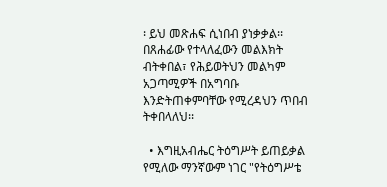፡ ይህ መጽሐፍ ሲነበብ ያነቃቃል፡፡ በጸሐፊው የተላለፈውን መልእክት ብትቀበል፣ የሕይወትህን መልካም አጋጣሚዎች በአግባቡ እንድትጠቀምባቸው የሚረዳህን ጥበብ ትቀበላለህ፡፡

  • እግዚአብሔር ትዕግሥት ይጠይቃል የሚለው ማንኛውም ነገር "የትዕግሥቴ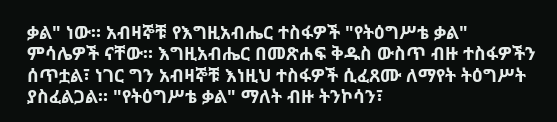ቃል" ነው። አብዛኞቹ የእግዚአብሔር ተስፋዎች "የትዕግሥቴ ቃል" ምሳሌዎች ናቸው። እግዚአብሔር በመጽሐፍ ቅዱስ ውስጥ ብዙ ተስፋዎችን ሰጥቷል፣ ነገር ግን አብዛኞቹ እነዚህ ተስፋዎች ሲፈጸሙ ለማየት ትዕግሥት ያስፈልጋል። "የትዕግሥቴ ቃል" ማለት ብዙ ትንኮሳን፣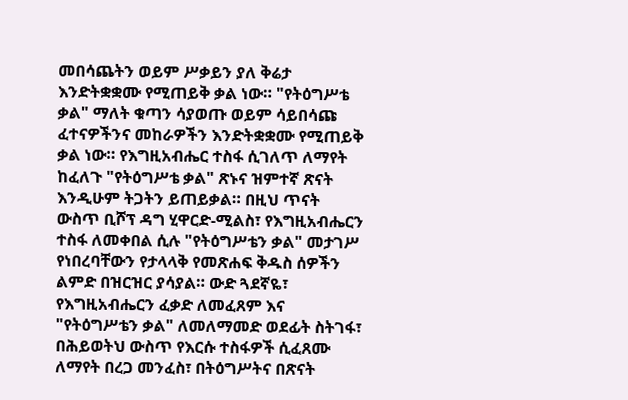መበሳጨትን ወይም ሥቃይን ያለ ቅሬታ እንድትቋቋሙ የሚጠይቅ ቃል ነው። "የትዕግሥቴ ቃል" ማለት ቁጣን ሳያወጡ ወይም ሳይበሳጩ ፈተናዎችንና መከራዎችን እንድትቋቋሙ የሚጠይቅ ቃል ነው። የእግዚአብሔር ተስፋ ሲገለጥ ለማየት ከፈለጉ "የትዕግሥቴ ቃል" ጽኑና ዝምተኛ ጽናት እንዲሁም ትጋትን ይጠይቃል። በዚህ ጥናት ውስጥ ቢሾፕ ዳግ ሂዋርድ-ሚልስ፣ የእግዚአብሔርን ተስፋ ለመቀበል ሲሉ "የትዕግሥቴን ቃል" መታገሥ የነበረባቸውን የታላላቅ የመጽሐፍ ቅዱስ ሰዎችን ልምድ በዝርዝር ያሳያል። ውድ ጓደኛዬ፣ የእግዚአብሔርን ፈቃድ ለመፈጸም እና "የትዕግሥቴን ቃል" ለመለማመድ ወደፊት ስትገፋ፣ በሕይወትህ ውስጥ የእርሱ ተስፋዎች ሲፈጸሙ ለማየት በረጋ መንፈስ፣ በትዕግሥትና በጽናት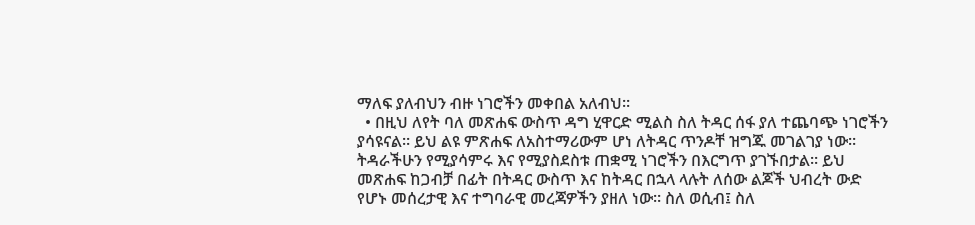ማለፍ ያለብህን ብዙ ነገሮችን መቀበል አለብህ።
  • በዚህ ለየት ባለ መጽሐፍ ውስጥ ዳግ ሂዋርድ ሚልስ ስለ ትዳር ሰፋ ያለ ተጨባጭ ነገሮችን ያሳዩናል። ይህ ልዩ ምጽሐፍ ለአስተማሪውም ሆነ ለትዳር ጥንዶቸ ዝግጁ መገልገያ ነው። ትዳራችሁን የሚያሳምሩ እና የሚያስደስቱ ጠቋሚ ነገሮችን በእርግጥ ያገኙበታል። ይህ መጽሐፍ ከጋብቻ በፊት በትዳር ውስጥ እና ከትዳር በኋላ ላሉት ለሰው ልጆች ህብረት ውድ የሆኑ መሰረታዊ እና ተግባራዊ መረጃዎችን ያዘለ ነው። ስለ ወሲብ፤ ስለ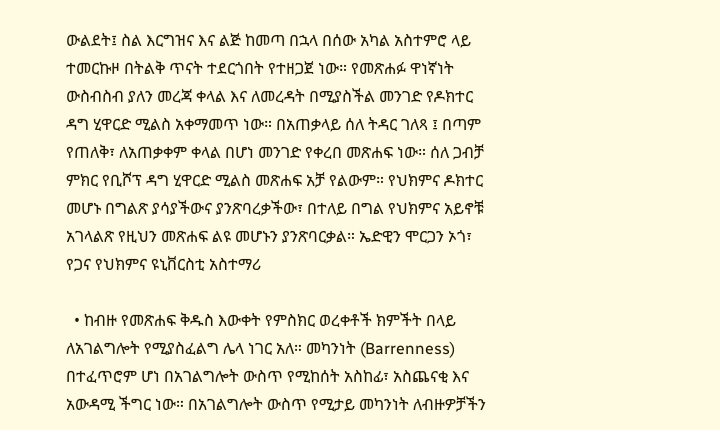ውልደት፤ ስል እርግዝና እና ልጅ ከመጣ በኋላ በሰው አካል አስተምሮ ላይ ተመርኩዞ በትልቅ ጥናት ተደርጎበት የተዘጋጀ ነው። የመጽሐፉ ዋነኛነት ውስብስብ ያለን መረጃ ቀላል እና ለመረዳት በሚያስችል መንገድ የዶክተር ዳግ ሂዋርድ ሚልስ አቀማመጥ ነው። በአጠቃላይ ሰለ ትዳር ገለጻ ፤ በጣም የጠለቅ፣ ለአጠቃቀም ቀላል በሆነ መንገድ የቀረበ መጽሐፍ ነው። ሰለ ጋብቻ ምክር የቢሾፕ ዳግ ሂዋርድ ሚልስ መጽሐፍ አቻ የልውም። የህክምና ዶክተር መሆኑ በግልጽ ያሳያችውና ያንጽባረቃችው፣ በተለይ በግል የህክምና አይኖቹ አገላልጽ የዚህን መጽሐፍ ልዩ መሆኑን ያንጽባርቃል። ኤድዊን ሞርጋን ኦጎ፣ የጋና የህክምና ዩኒቨርስቲ አስተማሪ

  • ከብዙ የመጽሐፍ ቅዱስ እውቀት የምስክር ወረቀቶች ክምችት በላይ ለአገልግሎት የሚያስፈልግ ሌላ ነገር አለ። መካንነት (Barrenness) በተፈጥሮም ሆነ በአገልግሎት ውስጥ የሚከሰት አስከፊ፣ አስጨናቂ እና አውዳሚ ችግር ነው። በአገልግሎት ውስጥ የሚታይ መካንነት ለብዙዎቻችን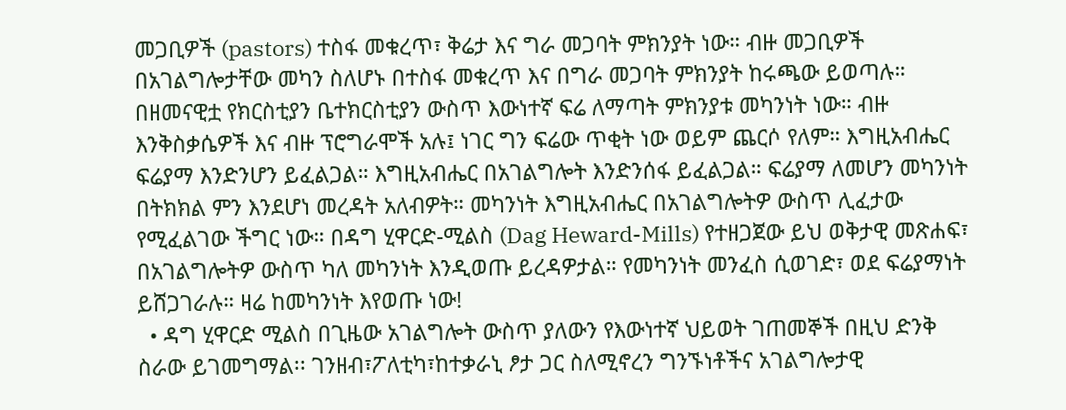መጋቢዎች (pastors) ተስፋ መቁረጥ፣ ቅሬታ እና ግራ መጋባት ምክንያት ነው። ብዙ መጋቢዎች በአገልግሎታቸው መካን ስለሆኑ በተስፋ መቁረጥ እና በግራ መጋባት ምክንያት ከሩጫው ይወጣሉ። በዘመናዊቷ የክርስቲያን ቤተክርስቲያን ውስጥ እውነተኛ ፍሬ ለማጣት ምክንያቱ መካንነት ነው። ብዙ እንቅስቃሴዎች እና ብዙ ፕሮግራሞች አሉ፤ ነገር ግን ፍሬው ጥቂት ነው ወይም ጨርሶ የለም። እግዚአብሔር ፍሬያማ እንድንሆን ይፈልጋል። እግዚአብሔር በአገልግሎት እንድንሰፋ ይፈልጋል። ፍሬያማ ለመሆን መካንነት በትክክል ምን እንደሆነ መረዳት አለብዎት። መካንነት እግዚአብሔር በአገልግሎትዎ ውስጥ ሊፈታው የሚፈልገው ችግር ነው። በዳግ ሂዋርድ-ሚልስ (Dag Heward-Mills) የተዘጋጀው ይህ ወቅታዊ መጽሐፍ፣ በአገልግሎትዎ ውስጥ ካለ መካንነት እንዲወጡ ይረዳዎታል። የመካንነት መንፈስ ሲወገድ፣ ወደ ፍሬያማነት ይሸጋገራሉ። ዛሬ ከመካንነት እየወጡ ነው!
  • ዳግ ሂዋርድ ሚልስ በጊዜው አገልግሎት ውስጥ ያለውን የእውነተኛ ህይወት ገጠመኞች በዚህ ድንቅ ስራው ይገመግማል፡፡ ገንዘብ፣ፖለቲካ፣ከተቃራኒ ፆታ ጋር ስለሚኖረን ግንኙነቶችና አገልግሎታዊ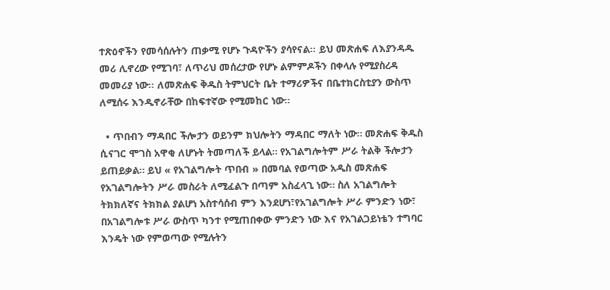ተጽዕኖችን የመሳሰሉትን ጠቃሚ የሆኑ ጉዳዮችን ያሳየናል፡፡ ይህ መጽሐፍ ለእያንዳዱ መሪ ሊኖረው የሚገባ፣ ለጥሪህ መሰረታው የሆኑ ልምምዶችን በቀላሉ የሚያስረዳ መመሪያ ነው፡፡ ለመጽሐፍ ቅዱስ ትምህርት ቤት ተማሪዎችና በቤተክርስቲያን ውስጥ ለሚሰሩ እንዲኖራቸው በከፍተኛው የሚመከር ነው።

  • ጥበብን ማዳበር ችሎታን ወይንም ክህሎትን ማዳበር ማለት ነው። መጽሐፍ ቅዱስ ሲናገር ሞገስ አዋቂ ለሆኑት ትመጣለች ይላል። የአገልግሎትም ሥራ ትልቅ ችሎታን ይጠይቃል። ይህ « የአገልግሎት ጥበብ » በመባል የወጣው አዲስ መጽሐፍ የአገልግሎትን ሥራ መስራት ለሚፈልጉ በጣም አስፈላጊ ነው። ስለ አገልግሎት ትክክለኛና ትክክል ያልሆነ አስተሳሰብ ምን እንደሆነ፣የአገልግሎት ሥራ ምንድን ነው፣ በአገልግሎቱ ሥራ ውስጥ ካንተ የሚጠበቀው ምንድን ነው እና የአገልጋይነቴን ተግባር እንዴት ነው የምወጣው የሚሉትን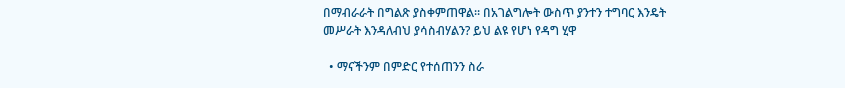በማብራራት በግልጽ ያስቀምጠዋል። በአገልግሎት ውስጥ ያንተን ተግባር እንዴት መሥራት እንዳለብህ ያሳስብሃልን? ይህ ልዩ የሆነ የዳግ ሂዋ

  • ማናችንም በምድር የተሰጠንን ስራ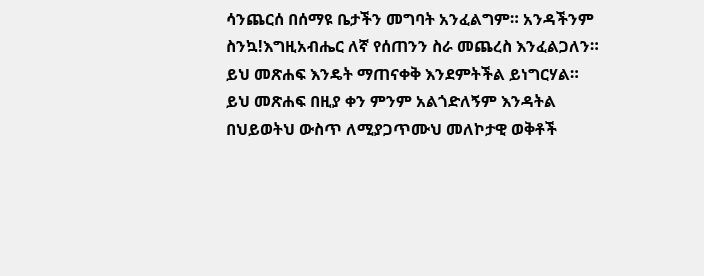ሳንጨርሰ በሰማዩ ቤታችን መግባት አንፈልግም። አንዳችንም ስንኳ!እግዚአብሔር ለኛ የሰጠንን ስራ መጨረስ እንፈልጋለን። ይህ መጽሐፍ እንዴት ማጠናቀቅ እንደምትችል ይነግርሃል። ይህ መጽሐፍ በዚያ ቀን ምንም አልጎድለኝም እንዳትል በህይወትህ ውስጥ ለሚያጋጥሙህ መለኮታዊ ወቅቶች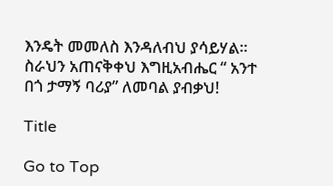እንዴት መመለስ እንዳለብህ ያሳይሃል። ስራህን አጠናቅቀህ እግዚአብሔር “ አንተ በጎ ታማኝ ባሪያ” ለመባል ያብቃህ!

Title

Go to Top